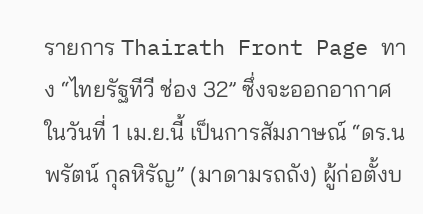รายการ Thairath Front Page ทาง “ไทยรัฐทีวี ช่อง 32” ซึ่งจะออกอากาศ ในวันที่ 1 เม.ย.นี้ เป็นการสัมภาษณ์ “ดร.นพรัตน์ กุลหิรัญ” (มาดามรถถัง) ผู้ก่อตั้งบ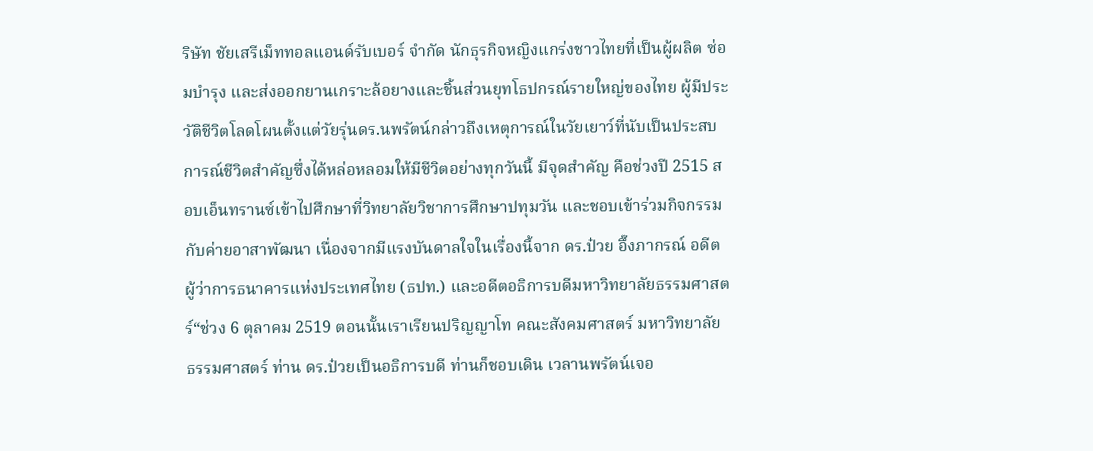ริษัท ชัยเสรีเม็ททอลแอนด์รับเบอร์ จำกัด นักธุรกิจหญิงแกร่งชาวไทยที่เป็นผู้ผลิต ซ่อมบำรุง และส่งออกยานเกราะล้อยางและชิ้นส่วนยุทโธปกรณ์รายใหญ่ของไทย ผู้มีประวัติชีวิตโลดโผนตั้งแต่วัยรุ่นดร.นพรัตน์กล่าวถึงเหตุการณ์ในวัยเยาว์ที่นับเป็นประสบการณ์ชีวิตสำคัญซึ่งได้หล่อหลอมให้มีชีวิตอย่างทุกวันนี้ มีจุดสำคัญ คือช่วงปี 2515 สอบเอ็นทรานซ์เข้าไปศึกษาที่วิทยาลัยวิชาการศึกษาปทุมวัน และชอบเข้าร่วมกิจกรรมกับค่ายอาสาพัฒนา เนื่องจากมีแรงบันดาลใจในเรื่องนี้จาก ดร.ป๋วย อึ๊งภากรณ์ อดีตผู้ว่าการธนาคารแห่งประเทศไทย (ธปท.) และอดีตอธิการบดีมหาวิทยาลัยธรรมศาสตร์“ช่วง 6 ตุลาคม 2519 ตอนนั้นเราเรียนปริญญาโท คณะสังคมศาสตร์ มหาวิทยาลัย ธรรมศาสตร์ ท่าน ดร.ป๋วยเป็นอธิการบดี ท่านก็ชอบเดิน เวลานพรัตน์เจอ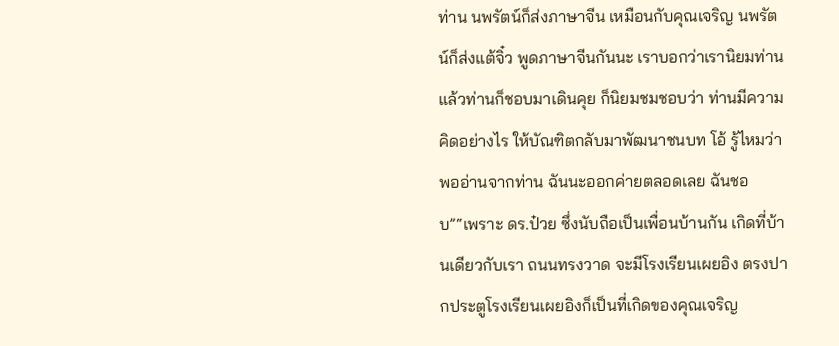ท่าน นพรัตน์ก็ส่งภาษาจีน เหมือนกับคุณเจริญ นพรัตน์ก็ส่งแต้จิ๋ว พูดภาษาจีนกันนะ เราบอกว่าเรานิยมท่าน แล้วท่านก็ชอบมาเดินคุย ก็นิยมชมชอบว่า ท่านมีความคิดอย่างไร ให้บัณฑิตกลับมาพัฒนาชนบท โอ้ รู้ไหมว่า พออ่านจากท่าน ฉันนะออกค่ายตลอดเลย ฉันชอบ”“เพราะ ดร.ป๋วย ซึ่งนับถือเป็นเพื่อนบ้านกัน เกิดที่บ้านเดียวกับเรา ถนนทรงวาด จะมีโรงเรียนเผยอิง ตรงปากประตูโรงเรียนเผยอิงก็เป็นที่เกิดของคุณเจริญ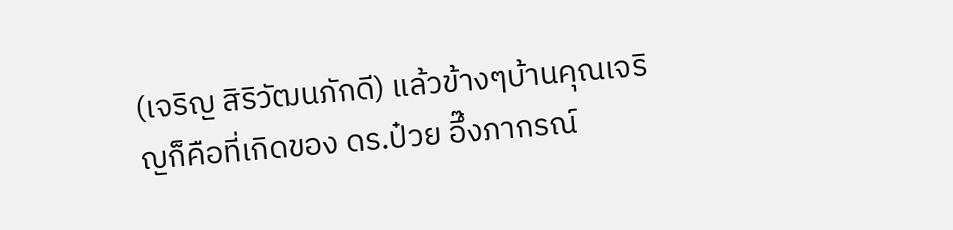(เจริญ สิริวัฒนภักดี) แล้วข้างๆบ้านคุณเจริญก็คือที่เกิดของ ดร.ป๋วย อึ๊งภากรณ์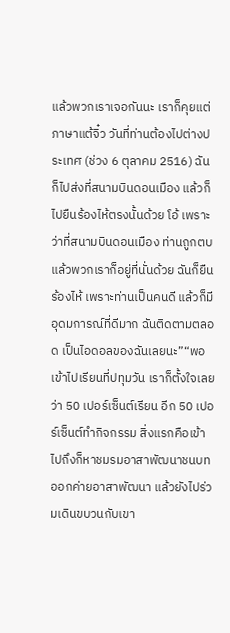แล้วพวกเราเจอกันนะ เราก็คุยแต่ภาษาแต้จิ๋ว วันที่ท่านต้องไปต่างประเทศ (ช่วง 6 ตุลาคม 2516) ฉันก็ไปส่งที่สนามบินดอนเมือง แล้วก็ไปยืนร้องไห้ตรงนั้นด้วย โอ้ เพราะว่าที่สนามบินดอนเมือง ท่านถูกตบ แล้วพวกเราก็อยู่ที่นั่นด้วย ฉันก็ยืนร้องไห้ เพราะท่านเป็นคนดี แล้วก็มีอุดมการณ์ที่ดีมาก ฉันติดตามตลอด เป็นไอดอลของฉันเลยนะ”“พอเข้าไปเรียนที่ปทุมวัน เราก็ตั้งใจเลยว่า 50 เปอร์เซ็นต์เรียน อีก 50 เปอร์เซ็นต์ทำกิจกรรม สิ่งแรกคือเข้าไปถึงก็หาชมรมอาสาพัฒนาชนบท ออกค่ายอาสาพัฒนา แล้วยังไปร่วมเดินขบวนกับเขา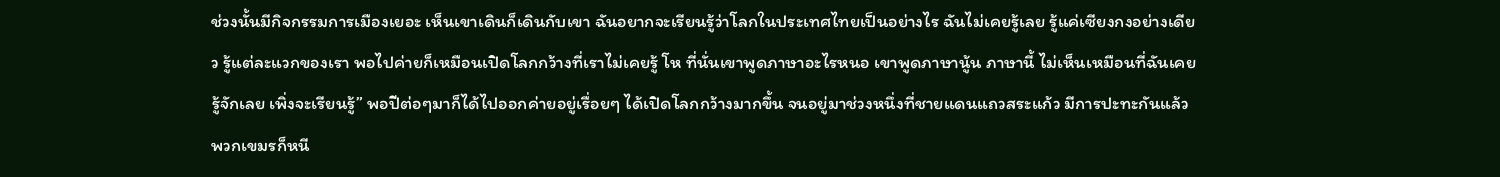ช่วงนั้นมีกิจกรรมการเมืองเยอะ เห็นเขาเดินก็เดินกับเขา ฉันอยากจะเรียนรู้ว่าโลกในประเทศไทยเป็นอย่างไร ฉันไม่เคยรู้เลย รู้แค่เซียงกงอย่างเดียว รู้แต่ละแวกของเรา พอไปค่ายก็เหมือนเปิดโลกกว้างที่เราไม่เคยรู้ โห ที่นั่นเขาพูดภาษาอะไรหนอ เขาพูดภาษานู้น ภาษานี้ ไม่เห็นเหมือนที่ฉันเคยรู้จักเลย เพิ่งจะเรียนรู้” พอปีต่อๆมาก็ได้ไปออกค่ายอยู่เรื่อยๆ ได้เปิดโลกกว้างมากขึ้น จนอยู่มาช่วงหนึ่งที่ชายแดนแถวสระแก้ว มีการปะทะกันแล้ว พวกเขมรก็หนี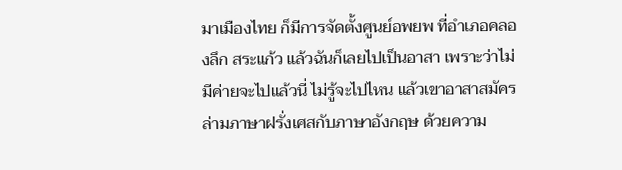มาเมืองไทย ก็มีการจัดตั้งศูนย์อพยพ ที่อําเภอคลองลึก สระแก้ว แล้วฉันก็เลยไปเป็นอาสา เพราะว่าไม่มีค่ายจะไปแล้วนี่ ไม่รู้จะไปไหน แล้วเขาอาสาสมัครล่ามภาษาฝรั่งเศสกับภาษาอังกฤษ ด้วยความ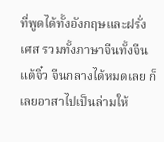ที่พูดได้ทั้งอังกฤษและฝรั่งเศส รวมทั้งภาษาจีนทั้งจีนแต้จิ๋ว จีนกลางได้หมดเลย ก็เลยอาสาไปเป็นล่ามให้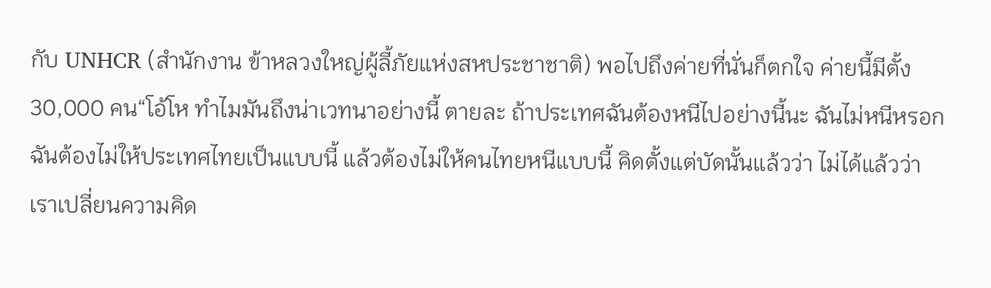กับ UNHCR (สำนักงาน ข้าหลวงใหญ่ผู้ลี้ภัยแห่งสหประชาชาติ) พอไปถึงค่ายที่นั่นก็ตกใจ ค่ายนี้มีตั้ง 30,000 คน“โอ้โห ทําไมมันถึงน่าเวทนาอย่างนี้ ตายละ ถ้าประเทศฉันต้องหนีไปอย่างนี้นะ ฉันไม่หนีหรอก ฉันต้องไม่ให้ประเทศไทยเป็นแบบนี้ แล้วต้องไม่ให้คนไทยหนีแบบนี้ คิดตั้งแต่บัดนั้นแล้วว่า ไม่ได้แล้วว่า เราเปลี่ยนความคิด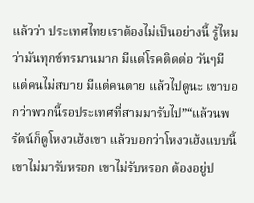แล้วว่า ประเทศไทยเราต้องไม่เป็นอย่างนี้ รู้ไหมว่ามันทุกข์ทรมานมาก มีแต่โรคติดต่อ วันๆมีแต่คนไม่สบาย มีแต่คนตาย แล้วไปดูนะ เขาบอกว่าพวกนี้รอประเทศที่สามมารับไป”“แล้วนพรัตน์ก็ดูโหงวเฮ้งเขา แล้วบอกว่าโหงวเฮ้งแบบนี้ เขาไม่มารับหรอก เขาไม่รับหรอก ต้องอยู่ป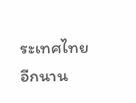ระเทศไทยอีกนาน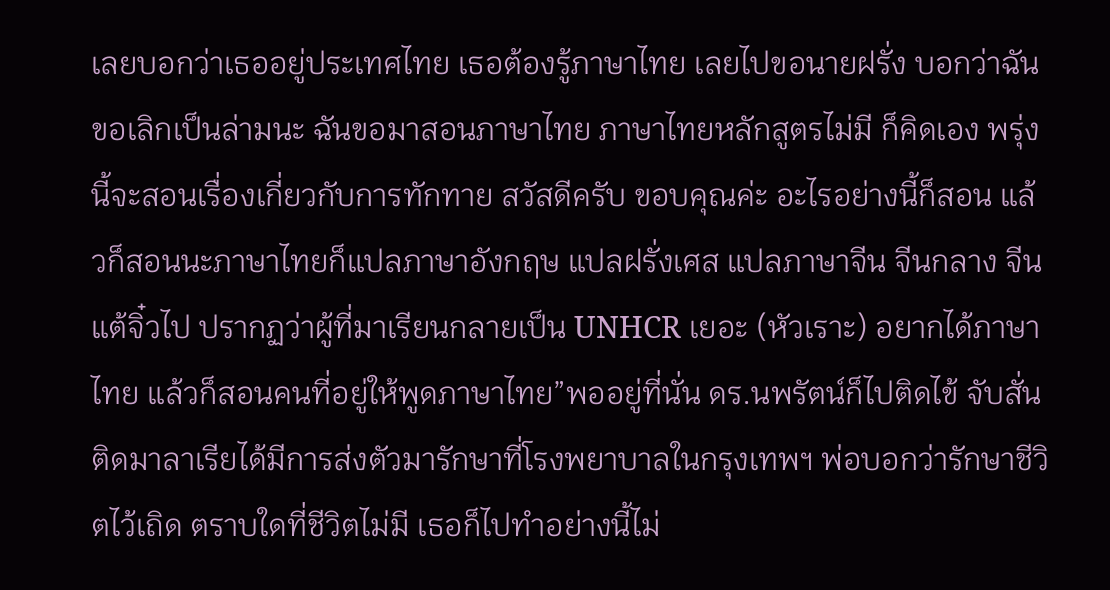เลยบอกว่าเธออยู่ประเทศไทย เธอต้องรู้ภาษาไทย เลยไปขอนายฝรั่ง บอกว่าฉันขอเลิกเป็นล่ามนะ ฉันขอมาสอนภาษาไทย ภาษาไทยหลักสูตรไม่มี ก็คิดเอง พรุ่งนี้จะสอนเรื่องเกี่ยวกับการทักทาย สวัสดีครับ ขอบคุณค่ะ อะไรอย่างนี้ก็สอน แล้วก็สอนนะภาษาไทยก็แปลภาษาอังกฤษ แปลฝรั่งเศส แปลภาษาจีน จีนกลาง จีนแต้จิ๋วไป ปรากฏว่าผู้ที่มาเรียนกลายเป็น UNHCR เยอะ (หัวเราะ) อยากได้ภาษาไทย แล้วก็สอนคนที่อยู่ให้พูดภาษาไทย”พออยู่ที่นั่น ดร.นพรัตน์ก็ไปติดไข้ จับสั่น ติดมาลาเรียได้มีการส่งตัวมารักษาที่โรงพยาบาลในกรุงเทพฯ พ่อบอกว่ารักษาชีวิตไว้เถิด ตราบใดที่ชีวิตไม่มี เธอก็ไปทําอย่างนี้ไม่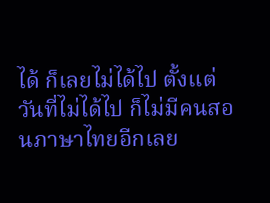ได้ ก็เลยไม่ได้ไป ตั้งแต่วันที่ไม่ได้ไป ก็ไม่มีคนสอนภาษาไทยอีกเลย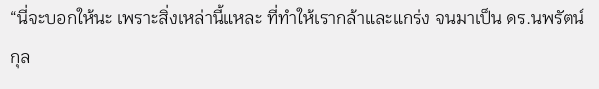“นี่จะบอกให้นะ เพราะสิ่งเหล่านี้แหละ ที่ทําให้เรากล้าและแกร่ง จนมาเป็น ดร.นพรัตน์ กุล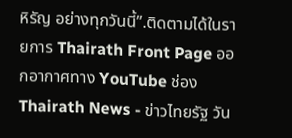หิรัญ อย่างทุกวันนี้”.ติดตามได้ในรายการ Thairath Front Page ออกอากาศทาง YouTube ช่อง Thairath News - ข่าวไทยรัฐ วัน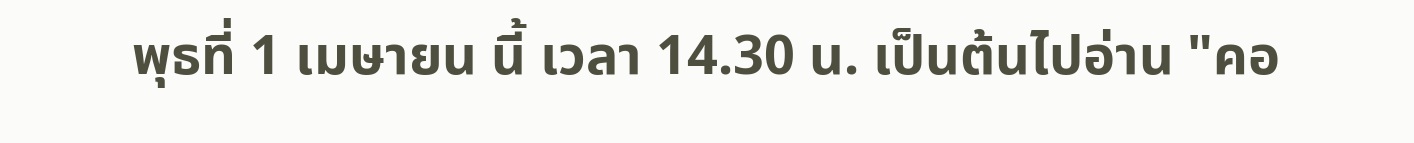พุธที่ 1 เมษายน นี้ เวลา 14.30 น. เป็นต้นไปอ่าน "คอ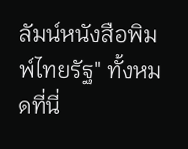ลัมน์หนังสือพิมพ์ไทยรัฐ" ทั้งหมดที่นี่